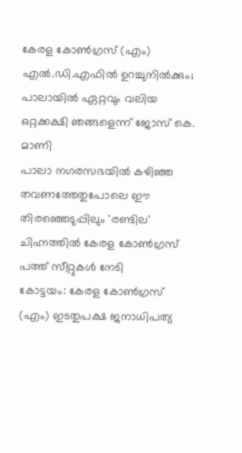കേരള കോൺഗ്രസ് (എം) എൽ.ഡി.എഫിൽ ഉറച്ചുനിൽക്കും; പാലായിൽ ഏറ്റവും വലിയ ഒറ്റക്കക്ഷി ഞങ്ങളെന്ന് ജോസ് കെ. മാണി
പാലാ നഗരസഭയിൽ കഴിഞ്ഞ തവണത്തേതുപോലെ ഈ തിരഞ്ഞെടുപ്പിലും 'രണ്ടില' ചിഹ്നത്തിൽ കേരള കോൺഗ്രസ് പത്ത് സീറ്റുകൾ നേടി
കോട്ടയം: കേരള കോൺഗ്രസ് (എം) ഇടതുപക്ഷ ജനാധിപത്യ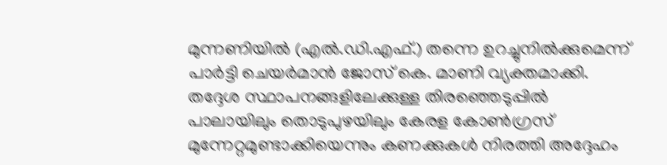മുന്നണിയിൽ (എൽ.ഡി.എഫ്.) തന്നെ ഉറച്ചുനിൽക്കുമെന്ന് പാർട്ടി ചെയർമാൻ ജോസ് കെ. മാണി വ്യക്തമാക്കി. തദ്ദേശ സ്ഥാപനങ്ങളിലേക്കുള്ള തിരഞ്ഞെടുപ്പിൽ പാലായിലും തൊടുപുഴയിലും കേരള കോൺഗ്രസ് മുന്നേറ്റമുണ്ടാക്കിയെന്നും കണക്കുകൾ നിരത്തി അദ്ദേഹം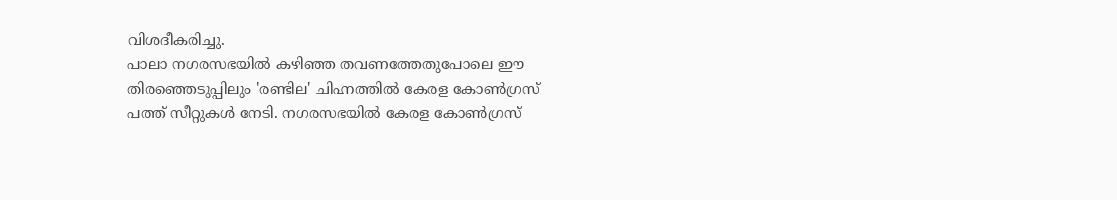വിശദീകരിച്ചു.
പാലാ നഗരസഭയിൽ കഴിഞ്ഞ തവണത്തേതുപോലെ ഈ തിരഞ്ഞെടുപ്പിലും 'രണ്ടില' ചിഹ്നത്തിൽ കേരള കോൺഗ്രസ് പത്ത് സീറ്റുകൾ നേടി. നഗരസഭയിൽ കേരള കോൺഗ്രസ്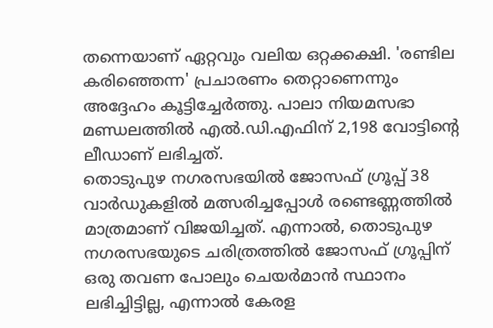തന്നെയാണ് ഏറ്റവും വലിയ ഒറ്റക്കക്ഷി. 'രണ്ടില കരിഞ്ഞെന്ന' പ്രചാരണം തെറ്റാണെന്നും അദ്ദേഹം കൂട്ടിച്ചേർത്തു. പാലാ നിയമസഭാ മണ്ഡലത്തിൽ എൽ.ഡി.എഫിന് 2,198 വോട്ടിൻ്റെ ലീഡാണ് ലഭിച്ചത്.
തൊടുപുഴ നഗരസഭയിൽ ജോസഫ് ഗ്രൂപ്പ് 38 വാർഡുകളിൽ മത്സരിച്ചപ്പോൾ രണ്ടെണ്ണത്തിൽ മാത്രമാണ് വിജയിച്ചത്. എന്നാൽ, തൊടുപുഴ നഗരസഭയുടെ ചരിത്രത്തിൽ ജോസഫ് ഗ്രൂപ്പിന് ഒരു തവണ പോലും ചെയർമാൻ സ്ഥാനം ലഭിച്ചിട്ടില്ല, എന്നാൽ കേരള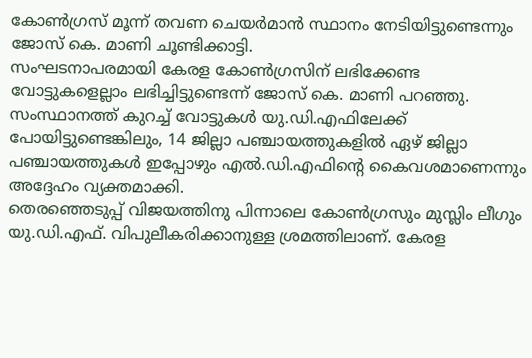കോൺഗ്രസ് മൂന്ന് തവണ ചെയർമാൻ സ്ഥാനം നേടിയിട്ടുണ്ടെന്നും ജോസ് കെ. മാണി ചൂണ്ടിക്കാട്ടി.
സംഘടനാപരമായി കേരള കോൺഗ്രസിന് ലഭിക്കേണ്ട വോട്ടുകളെല്ലാം ലഭിച്ചിട്ടുണ്ടെന്ന് ജോസ് കെ. മാണി പറഞ്ഞു. സംസ്ഥാനത്ത് കുറച്ച് വോട്ടുകൾ യു.ഡി.എഫിലേക്ക് പോയിട്ടുണ്ടെങ്കിലും, 14 ജില്ലാ പഞ്ചായത്തുകളിൽ ഏഴ് ജില്ലാ പഞ്ചായത്തുകൾ ഇപ്പോഴും എൽ.ഡി.എഫിൻ്റെ കൈവശമാണെന്നും അദ്ദേഹം വ്യക്തമാക്കി.
തെരഞ്ഞെടുപ്പ് വിജയത്തിനു പിന്നാലെ കോൺഗ്രസും മുസ്ലിം ലീഗും യു.ഡി.എഫ്. വിപുലീകരിക്കാനുള്ള ശ്രമത്തിലാണ്. കേരള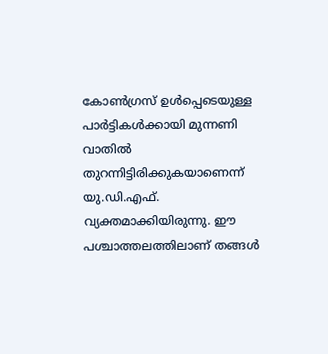കോൺഗ്രസ് ഉൾപ്പെടെയുള്ള പാർട്ടികൾക്കായി മുന്നണി വാതിൽ തുറന്നിട്ടിരിക്കുകയാണെന്ന് യു.ഡി.എഫ്. വ്യക്തമാക്കിയിരുന്നു. ഈ പശ്ചാത്തലത്തിലാണ് തങ്ങൾ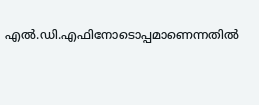എൽ.ഡി.എഫിനോടൊപ്പമാണെന്നതിൽ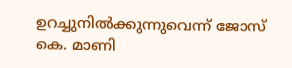ഉറച്ചുനിൽക്കുന്നുവെന്ന് ജോസ് കെ. മാണി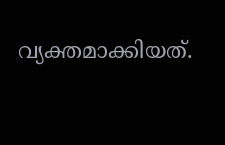വ്യക്തമാക്കിയത്.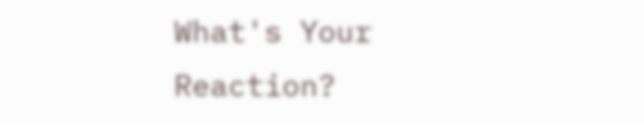What's Your Reaction?